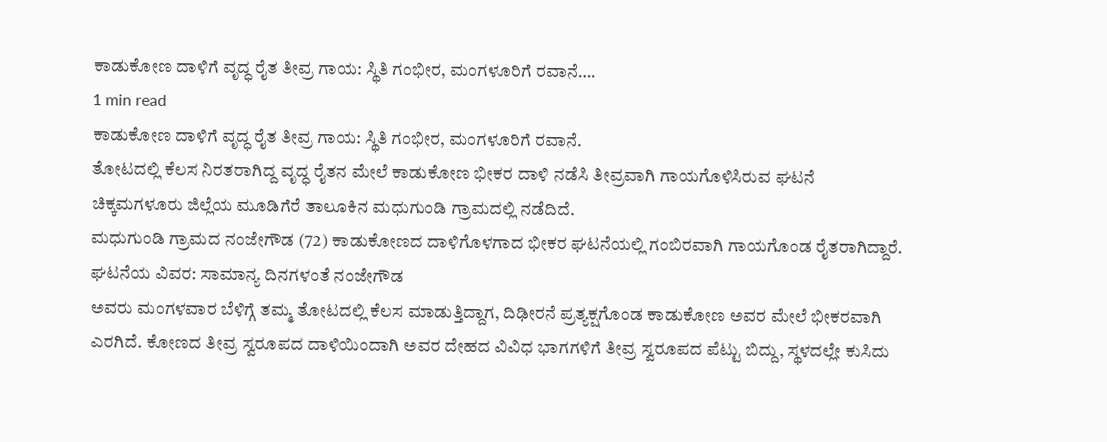ಕಾಡುಕೋಣ ದಾಳಿಗೆ ವೃದ್ಧ ರೈತ ತೀವ್ರ ಗಾಯ: ಸ್ಥಿತಿ ಗಂಭೀರ, ಮಂಗಳೂರಿಗೆ ರವಾನೆ….
1 min read
ಕಾಡುಕೋಣ ದಾಳಿಗೆ ವೃದ್ಧ ರೈತ ತೀವ್ರ ಗಾಯ: ಸ್ಥಿತಿ ಗಂಭೀರ, ಮಂಗಳೂರಿಗೆ ರವಾನೆ.
ತೋಟದಲ್ಲಿ ಕೆಲಸ ನಿರತರಾಗಿದ್ದ ವೃದ್ಧ ರೈತನ ಮೇಲೆ ಕಾಡುಕೋಣ ಭೀಕರ ದಾಳಿ ನಡೆಸಿ ತೀವ್ರವಾಗಿ ಗಾಯಗೊಳಿಸಿರುವ ಘಟನೆ ಚಿಕ್ಕಮಗಳೂರು ಜಿಲ್ಲೆಯ ಮೂಡಿಗೆರೆ ತಾಲೂಕಿನ ಮಧುಗುಂಡಿ ಗ್ರಾಮದಲ್ಲಿ ನಡೆದಿದೆ.
ಮಧುಗುಂಡಿ ಗ್ರಾಮದ ನಂಜೇಗೌಡ (72) ಕಾಡುಕೋಣದ ದಾಳಿಗೊಳಗಾದ ಭೀಕರ ಘಟನೆಯಲ್ಲಿ ಗಂಬಿರವಾಗಿ ಗಾಯಗೊಂಡ ರೈತರಾಗಿದ್ದಾರೆ.
ಘಟನೆಯ ವಿವರ: ಸಾಮಾನ್ಯ ದಿನಗಳಂತೆ ನಂಜೇಗೌಡ
ಅವರು ಮಂಗಳವಾರ ಬೆಳಿಗ್ಗೆ ತಮ್ಮ ತೋಟದಲ್ಲಿ ಕೆಲಸ ಮಾಡುತ್ತಿದ್ದಾಗ, ದಿಢೀರನೆ ಪ್ರತ್ಯಕ್ಷಗೊಂಡ ಕಾಡುಕೋಣ ಅವರ ಮೇಲೆ ಭೀಕರವಾಗಿ ಎರಗಿದೆ. ಕೋಣದ ತೀವ್ರ ಸ್ವರೂಪದ ದಾಳಿಯಿಂದಾಗಿ ಅವರ ದೇಹದ ವಿವಿಧ ಭಾಗಗಳಿಗೆ ತೀವ್ರ ಸ್ವರೂಪದ ಪೆಟ್ಟು ಬಿದ್ದು, ಸ್ಥಳದಲ್ಲೇ ಕುಸಿದು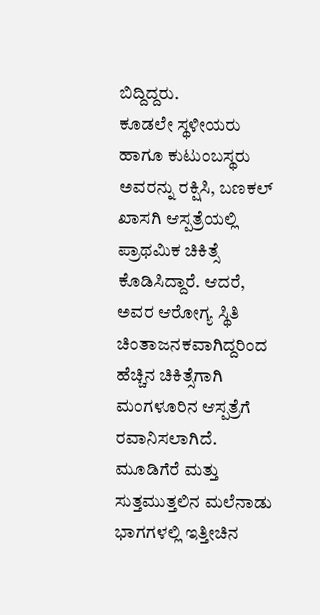ಬಿದ್ದಿದ್ದರು.
ಕೂಡಲೇ ಸ್ಥಳೀಯರು ಹಾಗೂ ಕುಟುಂಬಸ್ಥರು ಅವರನ್ನು ರಕ್ಷಿಸಿ, ಬಣಕಲ್ ಖಾಸಗಿ ಆಸ್ಪತ್ರೆಯಲ್ಲಿ ಪ್ರಾಥಮಿಕ ಚಿಕಿತ್ಸೆ ಕೊಡಿಸಿದ್ದಾರೆ. ಆದರೆ, ಅವರ ಆರೋಗ್ಯ ಸ್ಥಿತಿ ಚಿಂತಾಜನಕವಾಗಿದ್ದರಿಂದ ಹೆಚ್ಚಿನ ಚಿಕಿತ್ಸೆಗಾಗಿ ಮಂಗಳೂರಿನ ಆಸ್ಪತ್ರೆಗೆ ರವಾನಿಸಲಾಗಿದೆ.
ಮೂಡಿಗೆರೆ ಮತ್ತು ಸುತ್ತಮುತ್ತಲಿನ ಮಲೆನಾಡು ಭಾಗಗಳಲ್ಲಿ ಇತ್ತೀಚಿನ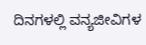ದಿನಗಳಲ್ಲಿ ವನ್ಯಜೀವಿಗಳ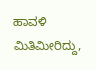ಹಾವಳಿ ಮಿತಿಮೀರಿದ್ದು,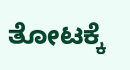ತೋಟಕ್ಕೆ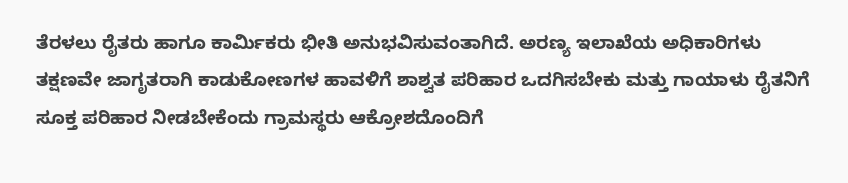ತೆರಳಲು ರೈತರು ಹಾಗೂ ಕಾರ್ಮಿಕರು ಭೀತಿ ಅನುಭವಿಸುವಂತಾಗಿದೆ. ಅರಣ್ಯ ಇಲಾಖೆಯ ಅಧಿಕಾರಿಗಳು ತಕ್ಷಣವೇ ಜಾಗೃತರಾಗಿ ಕಾಡುಕೋಣಗಳ ಹಾವಳಿಗೆ ಶಾಶ್ವತ ಪರಿಹಾರ ಒದಗಿಸಬೇಕು ಮತ್ತು ಗಾಯಾಳು ರೈತನಿಗೆ ಸೂಕ್ತ ಪರಿಹಾರ ನೀಡಬೇಕೆಂದು ಗ್ರಾಮಸ್ಥರು ಆಕ್ರೋಶದೊಂದಿಗೆ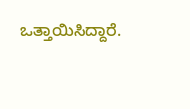ಒತ್ತಾಯಿಸಿದ್ದಾರೆ.